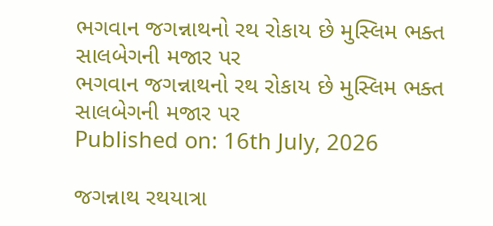ભગવાન જગન્નાથનો રથ રોકાય છે મુસ્લિમ ભક્ત સાલબેગની મજાર પર
ભગવાન જગન્નાથનો રથ રોકાય છે મુસ્લિમ ભક્ત સાલબેગની મજાર પર
Published on: 16th July, 2026

જગન્નાથ રથયાત્રા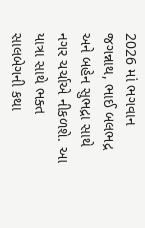2026 માં ભગવાન જગન્નાથ, ભાઈ બલભદ્ર અને બહેન સુભદ્રા સાથે નગર ચર્ચાએ નીકળશે. આ યાત્રા સાથે ભક્ત સાલબેગની કથા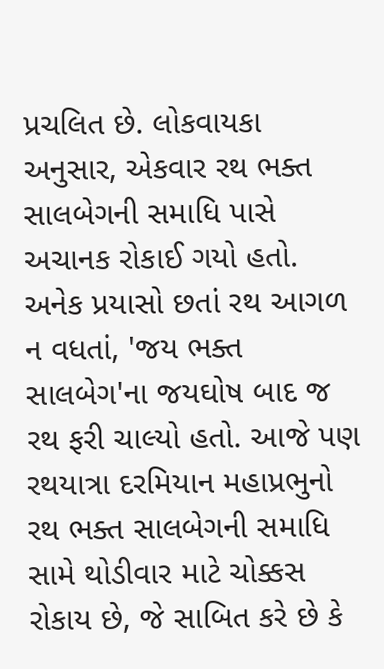પ્રચલિત છે. લોકવાયકા અનુસાર, એકવાર રથ ભક્ત સાલબેગની સમાધિ પાસે અચાનક રોકાઈ ગયો હતો. અનેક પ્રયાસો છતાં રથ આગળ ન વધતાં, 'જય ભક્ત સાલબેગ'ના જયઘોષ બાદ જ રથ ફરી ચાલ્યો હતો. આજે પણ રથયાત્રા દરમિયાન મહાપ્રભુનો રથ ભક્ત સાલબેગની સમાધિ સામે થોડીવાર માટે ચોક્કસ રોકાય છે, જે સાબિત કરે છે કે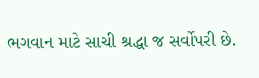ભગવાન માટે સાચી શ્રદ્ધા જ સર્વોપરી છે.